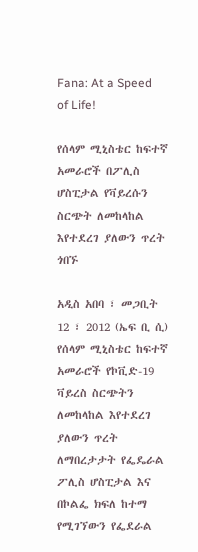Fana: At a Speed of Life!

የሰላም ሚኒስቴር ከፍተኛ አመራሮች በፖሊስ ሆስፒታል የቫይረሱን ስርጭት ለመከላከል እየተደረገ ያለውን ጥረት ጎበኙ

አዲስ አበባ ፣ መጋቢት 12 ፣ 2012 (ኤፍ ቢ ሲ)  የሰላም ሚኒስቴር ከፍተኛ አመራሮች የኮቪድ-19 ቫይረስ ስርጭትን ለመከላከል እየተደረገ ያለውን ጥረት ለማበረታታት የፌዴራል ፖሊስ ሆስፒታል እና በኮልፌ ክፍለ ከተማ የሚገኘውን የፌደራል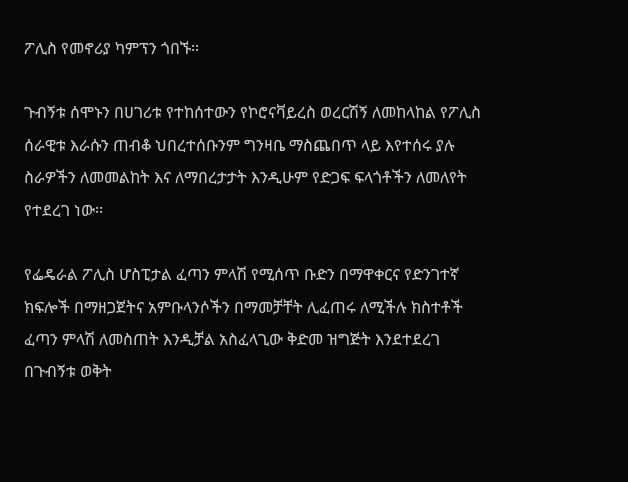ፖሊስ የመኖሪያ ካምፕን ጎበኙ፡፡

ጉብኝቱ ሰሞኑን በሀገሪቱ የተከሰተውን የኮሮናቫይረስ ወረርሽኝ ለመከላከል የፖሊስ ሰራዊቱ እራሱን ጠብቆ ህበረተሰቡንም ግንዛቤ ማስጨበጥ ላይ እየተሰሩ ያሉ ስራዎችን ለመመልከት እና ለማበረታታት እንዲሁም የድጋፍ ፍላጎቶችን ለመለየት የተደረገ ነው፡፡

የፌዴራል ፖሊስ ሆስፒታል ፈጣን ምላሽ የሚሰጥ ቡድን በማዋቀርና የድንገተኛ ክፍሎች በማዘጋጀትና አምቡላንሶችን በማመቻቸት ሊፈጠሩ ለሚችሉ ክስተቶች ፈጣን ምላሽ ለመስጠት እንዲቻል አስፈላጊው ቅድመ ዝግጅት እንደተደረገ በጉብኝቱ ወቅት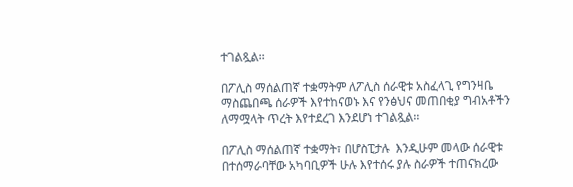ተገልጿል፡፡

በፖሊስ ማሰልጠኛ ተቋማትም ለፖሊስ ሰራዊቱ አስፈላጊ የግንዛቤ ማስጨበጫ ሰራዎች እየተከናወኑ እና የንፅህና መጠበቂያ ግብአቶችን ለማሟላት ጥረት እየተደረገ እንደሆነ ተገልጿል፡፡

በፖሊስ ማሰልጠኛ ተቋማት፣ በሆስፒታሉ  እንዲሁም መላው ሰራዊቱ በተሰማራባቸው አካባቢዎች ሁሉ እየተሰሩ ያሉ ስራዎች ተጠናክረው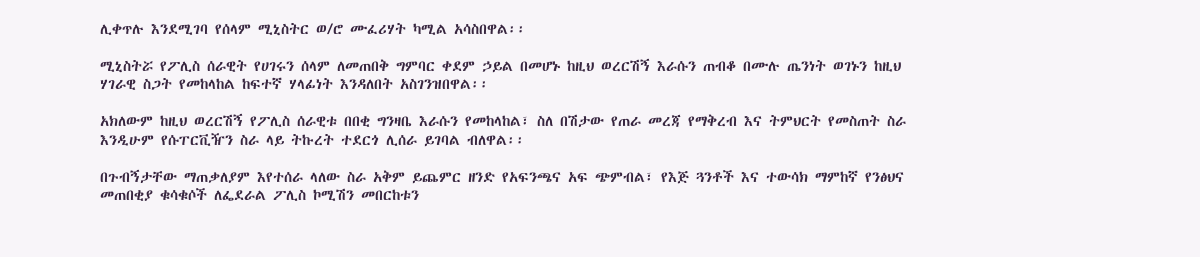ሊቀጥሉ እንደሚገባ የሰላም ሚኒስትር ወ/ሮ ሙፈሪሃት ካሚል አሳስበዋል፡፡

ሚኒስትሯ የፖሊስ ሰራዊት የሀገሩን ሰላም ለመጠበቅ ግምባር ቀደም ኃይል በመሆኑ ከዚህ ወረርሽኝ እራሱን ጠብቆ በሙሉ ጤንነት ወገኑን ከዚህ ሃገራዊ ስጋት የመከላከል ከፍተኛ ሃላፊነት እንዳለበት አስገንዝበዋል፡፡

አክለውም ከዚህ ወረርሽኝ የፖሊስ ሰራዊቱ በበቂ ግንዛቤ እራሱን የመከላከል፣ ስለ በሽታው የጠራ መረጃ የማቅረብ እና ትምህርት የመስጠት ስራ እንዲሁም የሱፐርቪዥን ስራ ላይ ትኩረት ተደርጎ ሊሰራ ይገባል ብለዋል፡፡

በጉብኝታቸው ማጠቃለያም እየተሰራ ላለው ስራ አቅም ይጨምር ዘንድ የአፍንጫና አፍ ጭምብል፣ የእጅ ጓንቶች እና ተውሳክ ማምከኛ የንፅህና መጠበቂያ ቁሳቁሶች ለፌደራል ፖሊስ ኮሚሽን መበርከቱን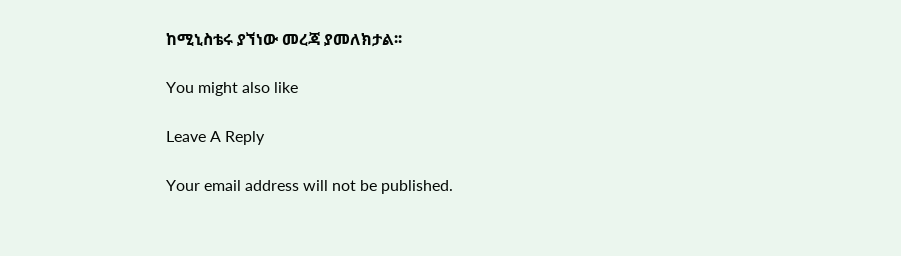ከሚኒስቴሩ ያኘነው መረጃ ያመለክታል፡፡

You might also like

Leave A Reply

Your email address will not be published.